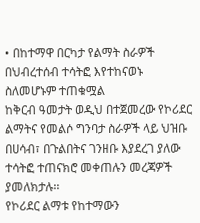• በከተማዋ በርካታ የልማት ስራዎች በህብረተሰብ ተሳትፎ እየተከናወኑ ስለመሆኑም ተጠቁሟል
ከቅርብ ዓመታት ወዲህ በተጀመረው የኮሪደር ልማትና የመልሶ ግንባታ ስራዎች ላይ ህዝቡ በሀሳብ፣ በጉልበትና ገንዘቡ እያደረገ ያለው ተሳትፎ ተጠናክሮ መቀጠሉን መረጃዎች ያመለክታሉ፡፡
የኮሪደር ልማቱ የከተማውን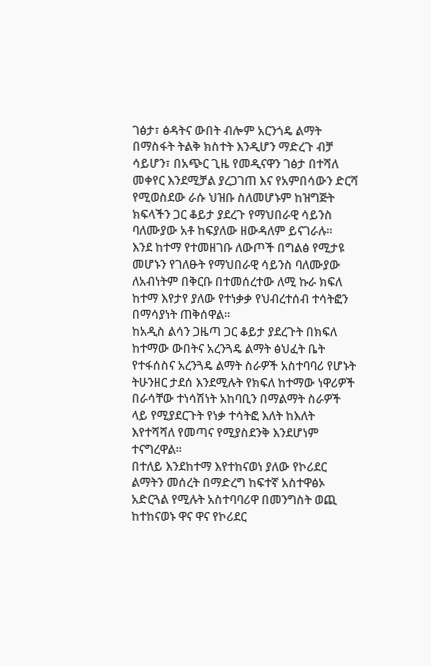ገፅታ፣ ፅዳትና ውበት ብሎም አርንጎዴ ልማት በማስፋት ትልቅ ክስተት እንዲሆን ማድረጉ ብቻ ሳይሆን፣ በአጭር ጊዜ የመዲናዋን ገፅታ በተሻለ መቀየር እንደሚቻል ያረጋገጠ እና የአምበሳውን ድርሻ የሚወስደው ራሱ ህዝቡ ስለመሆኑም ከዝግጅት ክፍላችን ጋር ቆይታ ያደረጉ የማህበራዊ ሳይንስ ባለሙያው አቶ ከፍያለው ዘውዳለም ይናገራሉ፡፡
እንደ ከተማ የተመዘገቡ ለውጦች በግልፅ የሚታዩ መሆኑን የገለፁት የማህበራዊ ሳይንስ ባለሙያው ለአብነትም በቅርቡ በተመሰረተው ለሚ ኩራ ክፍለ ከተማ እየታየ ያለው የተነቃቃ የህብረተሰብ ተሳትፎን በማሳያነት ጠቅሰዋል፡፡
ከአዲስ ልሳን ጋዜጣ ጋር ቆይታ ያደረጉት በክፍለ ከተማው ውበትና አረንጓዴ ልማት ፅህፈት ቤት የተፋሰስና አረንጓዴ ልማት ስራዎች አስተባባሪ የሆኑት ትሁንዘር ታደሰ እንደሚሉት የክፍለ ከተማው ነዋሪዎች በራሳቸው ተነሳሽነት አከባቢን በማልማት ስራዎች ላይ የሚያደርጉት የነቃ ተሳትፎ እለት ከእለት እየተሻሻለ የመጣና የሚያስደንቅ እንደሆነም ተናግረዋል፡፡
በተለይ እንደከተማ እየተከናወነ ያለው የኮሪደር ልማትን መሰረት በማድረግ ከፍተኛ አስተዋፅኦ አድርጓል የሚሉት አስተባባሪዋ በመንግስት ወጪ ከተከናወኑ ዋና ዋና የኮሪደር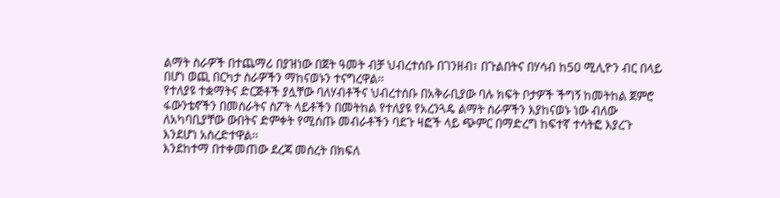ልማት ስራዎች በተጨማሪ በያዝነው በጀት ዓመት ብቻ ህብረተሰቡ በገንዘብ፣ በጉልበትና በሃሳብ ከ50 ሚሊዮን ብር በላይ በሆነ ወጪ በርካታ ስራዎችን ማከናወኑን ተናግረዋል፡፡
የተለያዩ ተቋማትና ድርጅቶች ያሏቸው ባለሃብቶችና ህብረተሰቡ በአቅራቢያው ባሉ ክፍት ቦታዎች ችግኝ ከመትከል ጀምሮ ፋውንቴኖችን በመስራትና ስፖት ላይቶችን በመትከል የተለያዩ የአረንጓዴ ልማት ስራዎችን እያከናወኑ ነው ብለው ለአካባቢያቸው ውበትና ድምቀት የሚሰጡ መብራቶችን ባደጉ ዛፎች ላይ ጭምር በማድረግ ከፍተኛ ተሳትፎ እያረጉ እንደሆነ አስረድተዋል፡፡
እንደከተማ በተቀመጠው ደረጃ መሰረት በክፍለ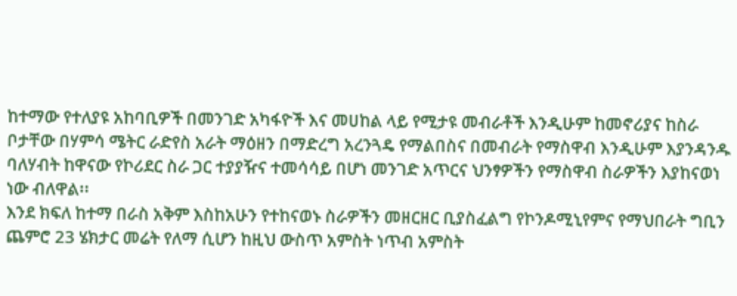ከተማው የተለያዩ አከባቢዎች በመንገድ አካፋዮች እና መሀከል ላይ የሚታዩ መብራቶች እንዲሁም ከመኖሪያና ከስራ ቦታቸው በሃምሳ ሜትር ራድየስ አራት ማዕዘን በማድረግ አረንጓዴ የማልበስና በመብራት የማስዋብ እንዲሁም እያንዳንዱ ባለሃብት ከዋናው የኮሪደር ስራ ጋር ተያያዥና ተመሳሳይ በሆነ መንገድ አጥርና ህንፃዎችን የማስዋብ ስራዎችን እያከናወነ ነው ብለዋል፡፡
እንደ ክፍለ ከተማ በራስ አቅም እስከአሁን የተከናወኑ ስራዎችን መዘርዘር ቢያስፈልግ የኮንዶሚኒየምና የማህበራት ግቢን ጨምሮ 23 ሄክታር መሬት የለማ ሲሆን ከዚህ ውስጥ አምስት ነጥብ አምስት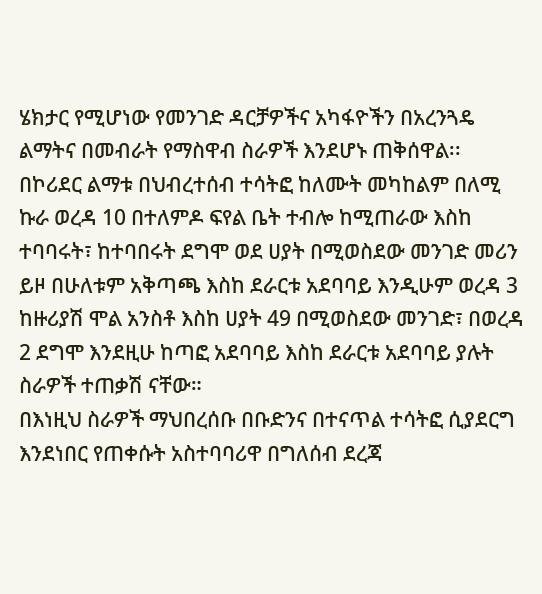ሄክታር የሚሆነው የመንገድ ዳርቻዎችና አካፋዮችን በአረንጓዴ ልማትና በመብራት የማስዋብ ስራዎች እንደሆኑ ጠቅሰዋል፡፡
በኮሪደር ልማቱ በህብረተሰብ ተሳትፎ ከለሙት መካከልም በለሚ ኩራ ወረዳ 10 በተለምዶ ፍየል ቤት ተብሎ ከሚጠራው እስከ ተባባሩት፣ ከተባበሩት ደግሞ ወደ ሀያት በሚወስደው መንገድ መሪን ይዞ በሁለቱም አቅጣጫ እስከ ደራርቱ አደባባይ እንዲሁም ወረዳ 3 ከዙሪያሽ ሞል አንስቶ እስከ ሀያት 49 በሚወስደው መንገድ፣ በወረዳ 2 ደግሞ እንደዚሁ ከጣፎ አደባባይ እስከ ደራርቱ አደባባይ ያሉት ስራዎች ተጠቃሽ ናቸው።
በእነዚህ ስራዎች ማህበረሰቡ በቡድንና በተናጥል ተሳትፎ ሲያደርግ እንደነበር የጠቀሱት አስተባባሪዋ በግለሰብ ደረጃ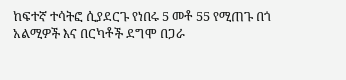ከፍተኛ ተሳትፎ ሲያደርጉ የነበሩ 5 መቶ 55 የሚጠጉ በጎ አልሚዎች እና በርካቶች ደግሞ በጋራ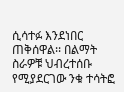ሲሳተፉ እንደነበር ጠቅሰዋል፡፡ በልማት ስራዎቹ ህብረተሰቡ የሚያደርገው ንቁ ተሳትፎ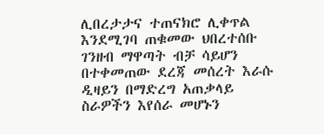ሊበረታታና ተጠናክሮ ሊቀጥል እንደሚገባ ጠቁመው ህበረተሰቡ ገንዘብ ማዋጣት ብቻ ሳይሆን በተቀመጠው ደረጃ መሰረት እራሱ ዲዛይን በማድረግ አጠቃላይ ስራዎችን እየሰራ መሆኑን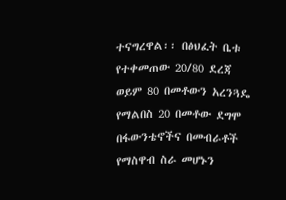ተናግረዋል፡፡ በፅህፈት ቤቱ የተቀመጠው 20/80 ደረጃ ወይም 80 በመቶውን አረንጓዴ የማልበስ 20 በመቶው ደግሞ በፋውንቴኖችና በመብራቶች የማስዋብ ስራ መሆኑን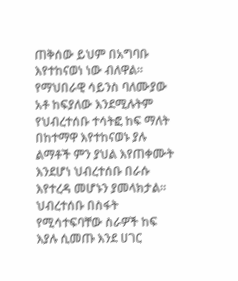ጠቅሰው ይህም በአግባቡ እየተከናወነ ነው ብለዋል፡፡
የማህበራዊ ሳይንስ ባለሙያው አቶ ከፍያለው እንደሚሉትም የህብረተሰቡ ተሳትፎ ከፍ ማለት በከተማዋ እየተከናወኑ ያሉ ልማቶች ምን ያህል እየጠቀሙት እንደሆነ ህብረተሰቡ በራሱ እየተረዳ መሆኑን ያመላክታል። ህብረተሰቡ በስፋት የሚሳተፍባቸው ስራዎች ከፍ እያሉ ሲመጡ እንደ ሀገር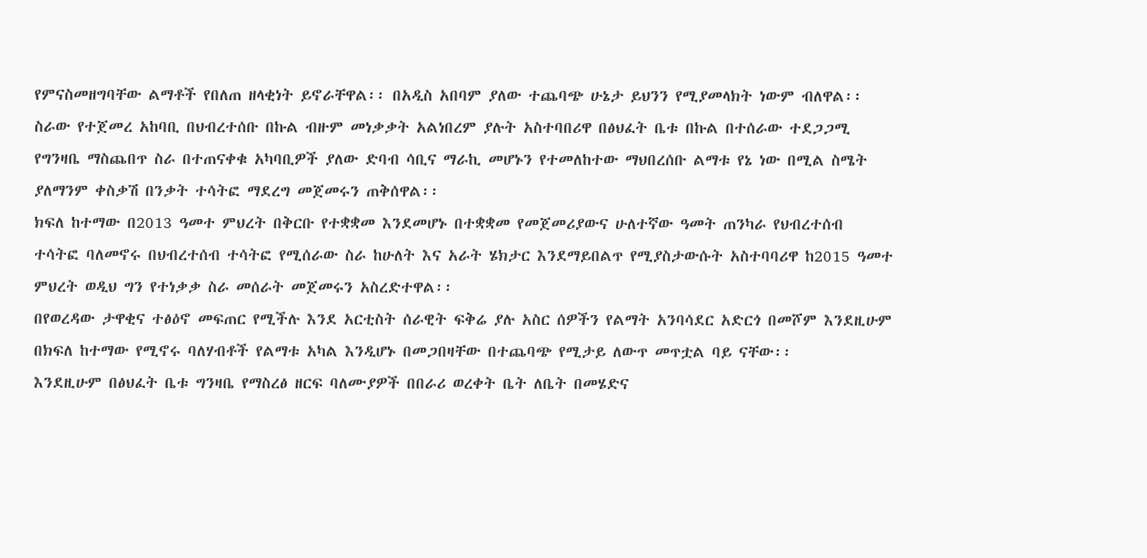የምናስመዘግባቸው ልማቶች የበለጠ ዘላቂነት ይኖራቸዋል፡፡ በአዲስ አበባም ያለው ተጨባጭ ሁኔታ ይህንን የሚያመላክት ነውም ብለዋል፡፡
ስራው የተጀመረ አከባቢ በህብረተሰቡ በኩል ብዙም መነቃቃት አልነበረም ያሉት አስተባበሪዋ በፅህፈት ቤቱ በኩል በተሰራው ተደጋጋሚ የግንዛቤ ማስጨበጥ ስራ በተጠናቀቁ አካባቢዎች ያለው ድባብ ሳቢና ማራኪ መሆኑን የተመለከተው ማህበረሰቡ ልማቱ የኔ ነው በሚል ስሜት ያለማንም ቀስቃሽ በንቃት ተሳትፎ ማደረግ መጀመሩን ጠቅሰዋል፡፡
ክፍለ ከተማው በ2013 ዓመተ ምህረት በቅርቡ የተቋቋመ እንደመሆኑ በተቋቋመ የመጀመሪያውና ሁለተኛው ዓመት ጠንካራ የህብረተሰብ ተሳትፎ ባለመኖሩ በህብረተሰብ ተሳትፎ የሚሰራው ስራ ከሁለት እና አራት ሄክታር እንደማይበልጥ የሚያስታውሱት አስተባባሪዋ ከ2015 ዓመተ ምህረት ወዲህ ግን የተነቃቃ ስራ መሰራት መጀመሩን አስረድተዋል፡፡
በየወረዳው ታዋቂና ተፅዕኖ መፍጠር የሚችሉ እንደ አርቲስት ሰራዊት ፍቅሬ ያሉ አስር ሰዎችን የልማት አንባሳደር አድርጎ በመሾም እንደዚሁም በክፍለ ከተማው የሚኖሩ ባለሃብቶች የልማቱ አካል እንዲሆኑ በመጋበዛቸው በተጨባጭ የሚታይ ለውጥ መጥቷል ባይ ናቸው፡፡
እንደዚሁም በፅህፈት ቤቱ ግንዛቤ የማስረፅ ዘርፍ ባለሙያዎች በበራሪ ወረቀት ቤት ለቤት በመሄድና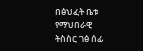በፅህፈት ቤቱ የማህበራዊ ትስስር ገፅ ሰፊ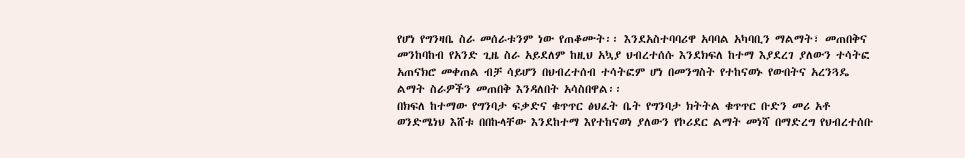የሆነ የግንዛቤ ስራ መሰራቱንም ነው የጠቆሙት፡፡ እንደአስተባባሪዋ አባባል አካባቢን ማልማት፣ መጠበቅና መንከባከብ የአንድ ጊዜ ስራ አይደለም ከዚህ አኳያ ህብረተሰሱ እንደክፍለ ከተማ እያደረገ ያለውን ተሳትፎ አጠናክሮ መቀጠል ብቻ ሳይሆን በህብረተሰብ ተሳትፎም ሆነ በመንግስት የተከናወኑ የውበትና አረንጓዴ ልማት ስራዎችን መጠበቅ እንዳለበት አሳስበዋል፡፡
በክፍለ ከተማው የግንባታ ፍቃድና ቁጥጥር ፅህፈት ቤት የግንባታ ክትትል ቁጥጥር ቡድን መሪ አቶ ወንድሜነህ እሸቱ በበኩላቸው እንደከተማ እየተከናወነ ያለውን የኮሪደር ልማት መነሻ በማድረግ የህብረተሰቡ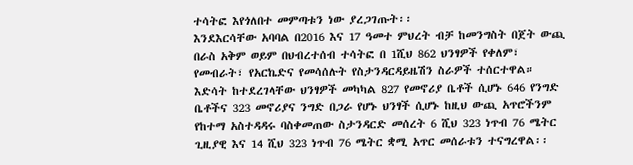ተሳትፎ እየጎለበተ መምጣቱን ነው ያረጋገጡት፡፡
እንደእርሳቸው አባባል በ2016 እና 17 ዓመተ ምህረት ብቻ ከመንግስት በጀት ውጪ በራስ አቅም ወይም በህብረተሰብ ተሳትፎ በ 1ሺህ 862 ህንፃዎች የቀለም፣ የመብራት፣ የአርኬድና የመሳሰሉት የስታንዳርዳይዜሽን ስራዎች ተሰርተዋል።
እድሳት ከተደረገላቸው ህንፃዎች መካካል 827 የመኖሪያ ቤቶች ሲሆኑ 646 የንግድ ቤቶችና 323 መኖሪያና ንግድ በጋራ የሆኑ ህንፃች ሲሆኑ ከዚህ ውጪ አጥሮችንም የከተማ አስተዳዳሩ ባስቀመጠው ስታንዳርድ መሰረት 6 ሺህ 323 ነጥብ 76 ሜትር ጊዚያዊ እና 14 ሺህ 323 ነጥብ 76 ሜትር ቋሚ አጥር መሰራቱን ተናግረዋል፡፡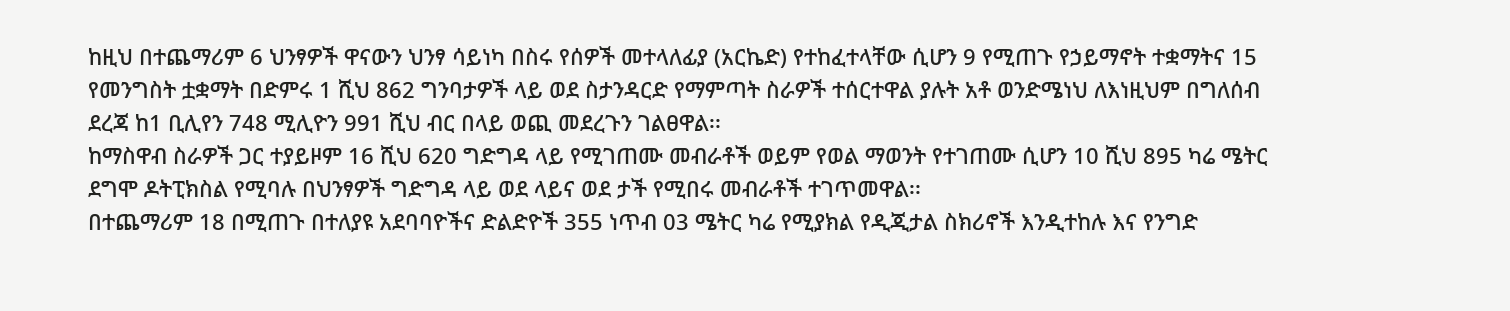ከዚህ በተጨማሪም 6 ህንፃዎች ዋናውን ህንፃ ሳይነካ በስሩ የሰዎች መተላለፊያ (አርኬድ) የተከፈተላቸው ሲሆን 9 የሚጠጉ የኃይማኖት ተቋማትና 15 የመንግስት ቷቋማት በድምሩ 1 ሺህ 862 ግንባታዎች ላይ ወደ ስታንዳርድ የማምጣት ስራዎች ተሰርተዋል ያሉት አቶ ወንድሜነህ ለእነዚህም በግለሰብ ደረጃ ከ1 ቢሊየን 748 ሚሊዮን 991 ሺህ ብር በላይ ወጪ መደረጉን ገልፀዋል፡፡
ከማስዋብ ስራዎች ጋር ተያይዞም 16 ሺህ 620 ግድግዳ ላይ የሚገጠሙ መብራቶች ወይም የወል ማወንት የተገጠሙ ሲሆን 10 ሺህ 895 ካሬ ሜትር ደግሞ ዶትፒክስል የሚባሉ በህንፃዎች ግድግዳ ላይ ወደ ላይና ወደ ታች የሚበሩ መብራቶች ተገጥመዋል፡፡
በተጨማሪም 18 በሚጠጉ በተለያዩ አደባባዮችና ድልድዮች 355 ነጥብ 03 ሜትር ካሬ የሚያክል የዲጂታል ስክሪኖች እንዲተከሉ እና የንግድ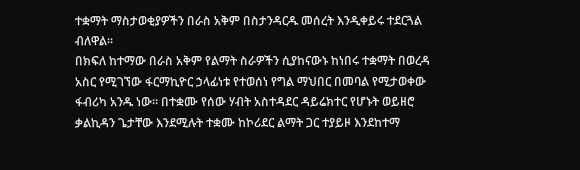ተቋማት ማስታወቂያዎችን በራስ አቅም በስታንዳርዱ መሰረት እንዲቀይሩ ተደርጓል ብለዋል፡፡
በክፍለ ከተማው በራስ አቅም የልማት ስራዎችን ሲያከናውኑ ከነበሩ ተቋማት በወረዳ አስር የሚገኘው ፋርማኪዮር ኃላፊነቱ የተወሰነ የግል ማህበር በመባል የሚታወቀው ፋብሪካ አንዱ ነው። በተቋሙ የሰው ሃብት አስተዳደር ዳይሬክተር የሆኑት ወይዘሮ ቃልኪዳን ጌታቸው እንደሚሉት ተቋሙ ከኮሪደር ልማት ጋር ተያይዞ እንደከተማ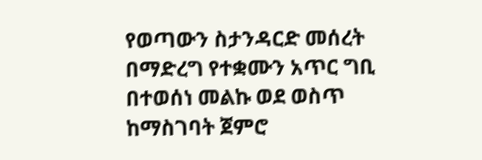የወጣውን ስታንዳርድ መሰረት በማድረግ የተቋሙን አጥር ግቢ በተወሰነ መልኩ ወደ ወስጥ ከማስገባት ጀምሮ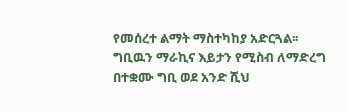የመሰረተ ልማት ማስተካከያ አድርጓል፡፡
ግቢዉን ማራኪና እይታን የሚስብ ለማድረግ በተቋሙ ግቢ ወደ አንድ ሺህ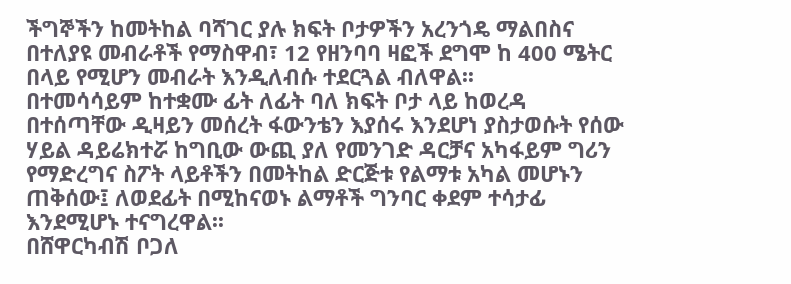ችግኞችን ከመትከል ባሻገር ያሉ ክፍት ቦታዎችን አረንጎዴ ማልበስና በተለያዩ መብራቶች የማስዋብ፣ 12 የዘንባባ ዛፎች ደግሞ ከ 400 ሜትር በላይ የሚሆን መብራት እንዲለብሱ ተደርጓል ብለዋል፡፡
በተመሳሳይም ከተቋሙ ፊት ለፊት ባለ ክፍት ቦታ ላይ ከወረዳ በተሰጣቸው ዲዛይን መሰረት ፋውንቴን እያሰሩ እንደሆነ ያስታወሱት የሰው ሃይል ዳይሬክተሯ ከግቢው ውጪ ያለ የመንገድ ዳርቻና አካፋይም ግሪን የማድረግና ስፖት ላይቶችን በመትከል ድርጅቱ የልማቱ አካል መሆኑን ጠቅሰው፤ ለወደፊት በሚከናወኑ ልማቶች ግንባር ቀደም ተሳታፊ እንደሚሆኑ ተናግረዋል፡፡
በሸዋርካብሽ ቦጋለ